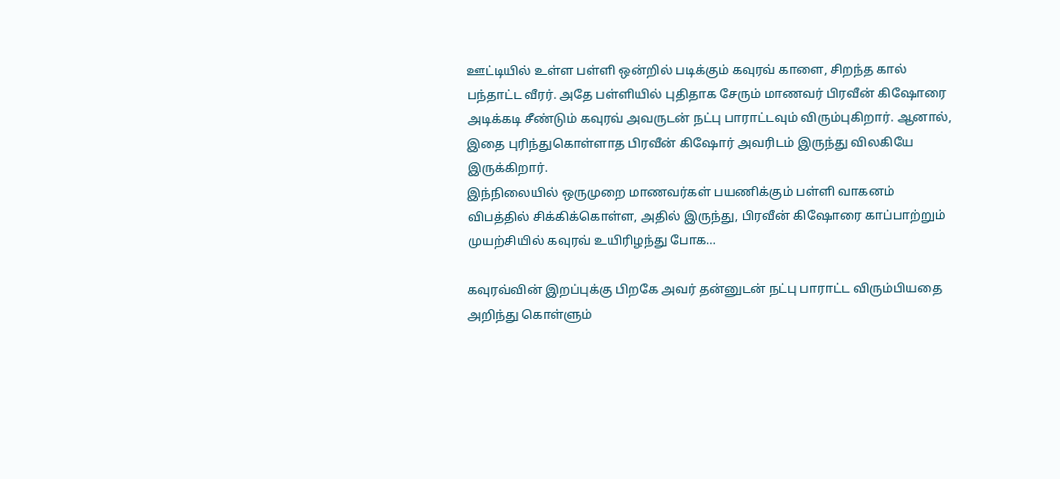ஊட்டியில் உள்ள பள்ளி ஒன்றில் படிக்கும் கவுரவ் காளை, சிறந்த கால் பந்தாட்ட வீரர். அதே பள்ளியில் புதிதாக சேரும் மாணவர் பிரவீன் கிஷோரை அடிக்கடி சீண்டும் கவுரவ் அவருடன் நட்பு பாராட்டவும் விரும்புகிறார். ஆனால், இதை புரிந்துகொள்ளாத பிரவீன் கிஷோர் அவரிடம் இருந்து விலகியே இருக்கிறார்.
இந்நிலையில் ஒருமுறை மாணவர்கள் பயணிக்கும் பள்ளி வாகனம் விபத்தில் சிக்கிக்கொள்ள, அதில் இருந்து, பிரவீன் கிஷோரை காப்பாற்றும் முயற்சியில் கவுரவ் உயிரிழந்து போக…

கவுரவ்வின் இறப்புக்கு பிறகே அவர் தன்னுடன் நட்பு பாராட்ட விரும்பியதை அறிந்து கொள்ளும்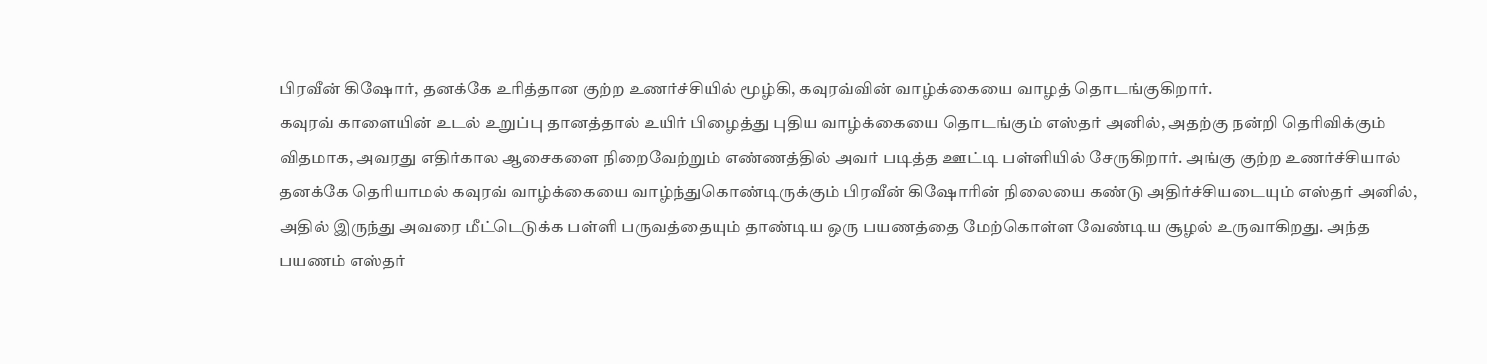பிரவீன் கிஷோர், தனக்கே உரித்தான குற்ற உணர்ச்சியில் மூழ்கி, கவுரவ்வின் வாழ்க்கையை வாழத் தொடங்குகிறார்.
கவுரவ் காளையின் உடல் உறுப்பு தானத்தால் உயிர் பிழைத்து புதிய வாழ்க்கையை தொடங்கும் எஸ்தர் அனில், அதற்கு நன்றி தெரிவிக்கும் விதமாக, அவரது எதிர்கால ஆசைகளை நிறைவேற்றும் எண்ணத்தில் அவர் படித்த ஊட்டி பள்ளியில் சேருகிறார். அங்கு குற்ற உணர்ச்சியால் தனக்கே தெரியாமல் கவுரவ் வாழ்க்கையை வாழ்ந்துகொண்டிருக்கும் பிரவீன் கிஷோரின் நிலையை கண்டு அதிர்ச்சியடையும் எஸ்தர் அனில், அதில் இருந்து அவரை மீட்டெடுக்க பள்ளி பருவத்தையும் தாண்டிய ஒரு பயணத்தை மேற்கொள்ள வேண்டிய சூழல் உருவாகிறது. அந்த பயணம் எஸ்தர்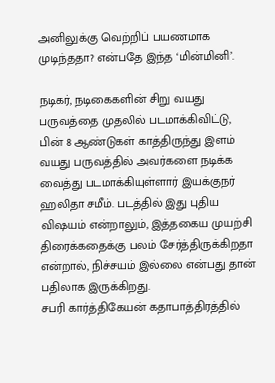அனிலுக்கு வெற்றிப் பயணமாக முடிந்ததா? என்பதே இந்த ‘மின்மினி’.

நடிகர், நடிகைகளின் சிறு வயது பருவத்தை முதலில் படமாக்கிவிட்டு, பின் 8 ஆண்டுகள் காத்திருந்து இளம் வயது பருவத்தில் அவர்களை நடிக்க வைத்து படமாக்கியுள்ளார் இயக்குநர் ஹலிதா சமீம். படத்தில் இது புதிய விஷயம் என்றாலும், இத்தகைய முயற்சி திரைக்கதைக்கு பலம் சேர்த்திருக்கிறதா என்றால், நிச்சயம் இல்லை என்பது தான் பதிலாக இருக்கிறது.
சபரி கார்த்திகேயன் கதாபாத்திரத்தில்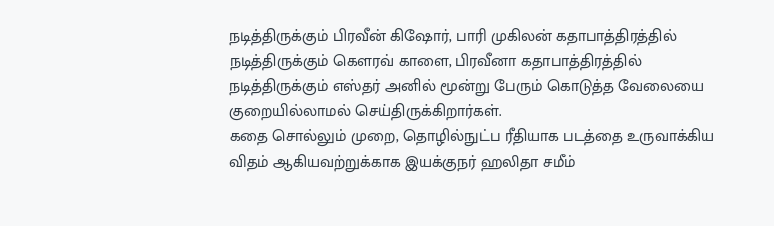நடித்திருக்கும் பிரவீன் கிஷோர், பாரி முகிலன் கதாபாத்திரத்தில் நடித்திருக்கும் கெளரவ் காளை, பிரவீனா கதாபாத்திரத்தில் நடித்திருக்கும் எஸ்தர் அனில் மூன்று பேரும் கொடுத்த வேலையை குறையில்லாமல் செய்திருக்கிறார்கள்.
கதை சொல்லும் முறை, தொழில்நுட்ப ரீதியாக படத்தை உருவாக்கிய விதம் ஆகியவற்றுக்காக இயக்குநர் ஹலிதா சமீம்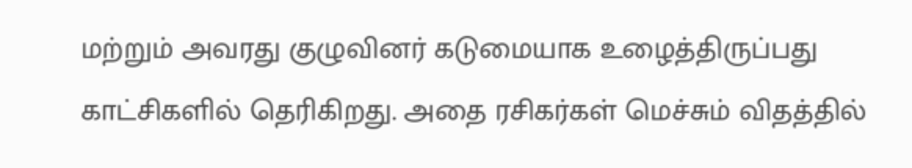மற்றும் அவரது குழுவினர் கடுமையாக உழைத்திருப்பது காட்சிகளில் தெரிகிறது. அதை ரசிகர்கள் மெச்சும் விதத்தில்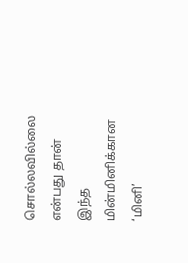சொல்லவில்லை என்பது தான் இந்த மின்மினிக்கான ‘மினி’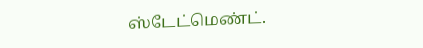ஸ்டேட்மெண்ட்.